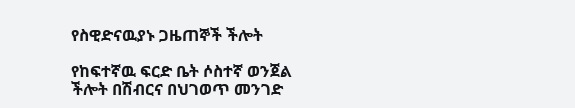የስዊድናዉያኑ ጋዜጠኞች ችሎት

የከፍተኛዉ ፍርድ ቤት ሶስተኛ ወንጀል ችሎት በሽብርና በህገወጥ መንገድ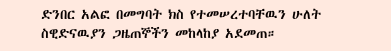ድንበር አልፎ በመግባት ክስ የተመሠረተባቸዉን ሁለት ስዊድናዉያን ጋዜጠኞችን መከላከያ አደመጠ።